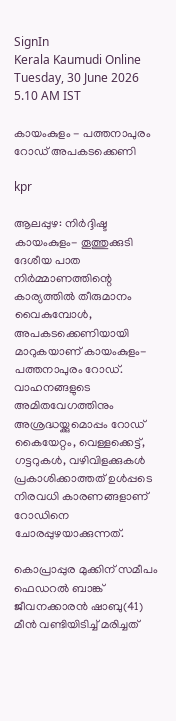SignIn
Kerala Kaumudi Online
Tuesday, 30 June 2026 5.10 AM IST

കായംകുളം - പത്തനാപുരം റോഡ് അപകടക്കെണി

kpr

ആലപ്പുഴ: നിർദ്ദിഷ്ട കായംകുളം- തൂത്തുക്കുടി ദേശീയ പാത നിർമ്മാണത്തിന്റെ കാര്യത്തിൽ തീരുമാനം വൈകുമ്പോൾ, അപകടക്കെണിയായി മാറുകയാണ് കായംകുളം- പത്തനാപുരം റോഡ്. വാഹനങ്ങളുടെ അമിതവേഗത്തിനും അശ്രദ്ധയ്ക്കുമൊപ്പം റോഡ് കൈയേറ്റം, വെള്ളക്കെട്ട്, ഗട്ടറുകൾ, വഴിവിളക്കുകൾ പ്രകാശിക്കാത്തത് ഉൾപ്പടെ നിരവധി കാരണങ്ങളാണ് റോഡിനെ ചോരപ്പുഴയാക്കുന്നത്.

കൊപ്രാപ്പുര മുക്കിന് സമീപം ഫെ‌ഡറൽ ബാങ്ക് ജീവനക്കാരൻ ഷാബു(41) മീൻ വണ്ടിയിടിച്ച് മരിച്ചത്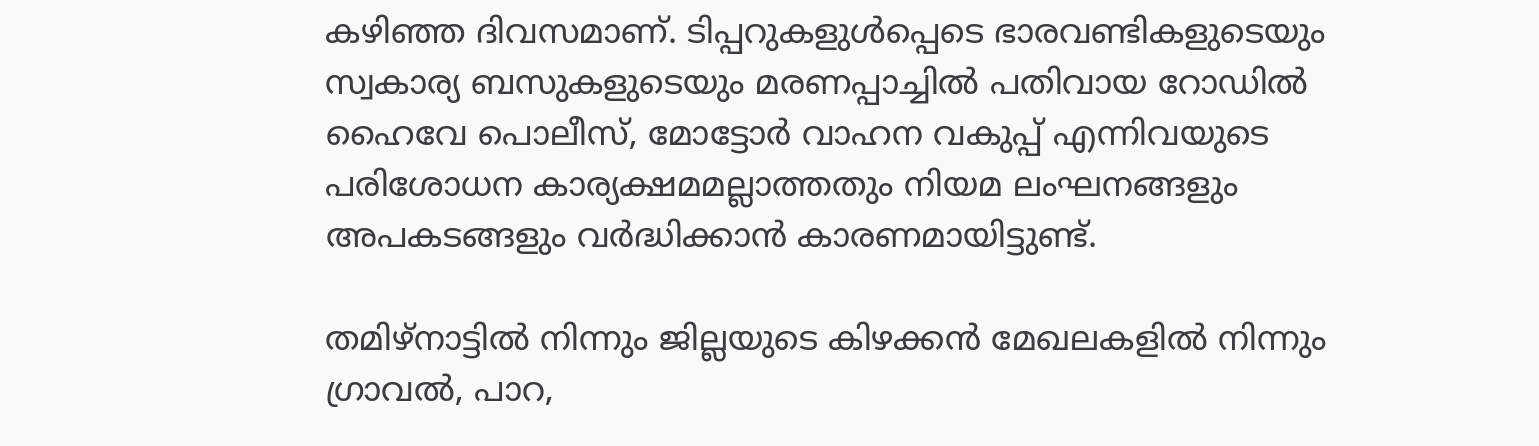കഴിഞ്ഞ ദിവസമാണ്. ടിപ്പറുകളുൾപ്പെടെ ഭാരവണ്ടികളുടെയും സ്വകാര്യ ബസുകളുടെയും മരണപ്പാച്ചിൽ പതിവായ റോഡിൽ ഹൈവേ പൊലീസ്, മോട്ടോർ വാഹന വകുപ്പ് എന്നിവയുടെ പരിശോധന കാര്യക്ഷമമല്ലാത്തതും നിയമ ലംഘനങ്ങളും അപകടങ്ങളും വർദ്ധിക്കാൻ കാരണമായിട്ടുണ്ട്.

തമിഴ്നാട്ടിൽ നിന്നും ജില്ലയുടെ കിഴക്കൻ മേഖലകളിൽ നിന്നും ഗ്രാവൽ, പാറ,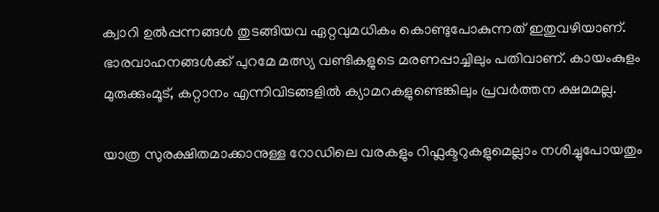ക്വാറി ഉൽപ്പന്നങ്ങൾ തുടങ്ങിയവ ഏറ്റവുമധികം കൊണ്ടുപോകുന്നത് ഇതുവഴിയാണ്. ഭാരവാഹനങ്ങൾക്ക് പുറമേ മത്സ്യ വണ്ടികളുടെ മരണപ്പാച്ചിലും പതിവാണ്. കായംകുളം മുരുക്കുംമൂട്, കറ്റാനം എന്നിവിടങ്ങളിൽ ക്യാമറകളുണ്ടെങ്കിലും പ്രവർത്തന ക്ഷമമല്ല.

യാത്ര സുരക്ഷിതമാക്കാനുള്ള റോഡിലെ വരകളും റിഫ്ലക്ടറുകളുമെല്ലാം നശിച്ചുപോയതും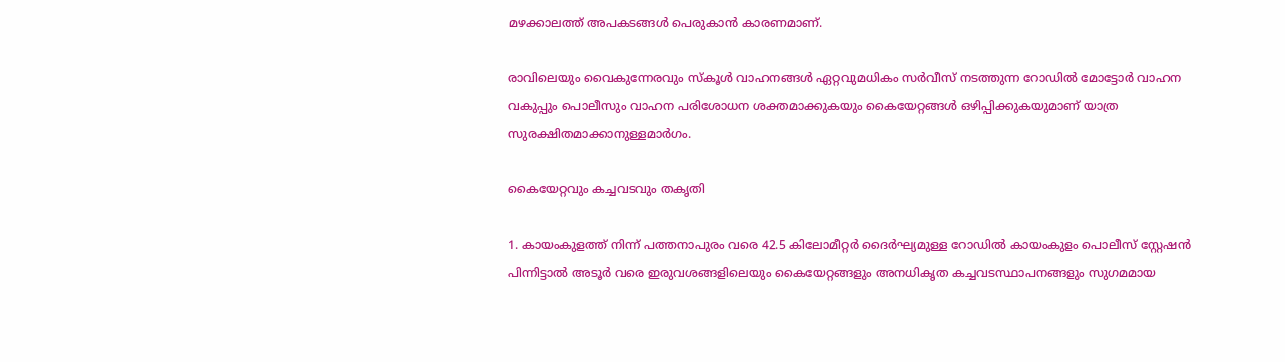മഴക്കാലത്ത് അപകടങ്ങൾ പെരുകാൻ കാരണമാണ്.

രാവിലെയും വൈകുന്നേരവും സ്കൂൾ വാഹനങ്ങൾ ഏറ്റവുമധികം സർവീസ് നടത്തുന്ന റോഡിൽ മോട്ടോർ വാഹന വകുപ്പും പൊലീസും വാഹന പരിശോധന ശക്തമാക്കുകയും കൈയേറ്റങ്ങൾ ഒഴിപ്പിക്കുകയുമാണ് യാത്ര സുരക്ഷിതമാക്കാനുള്ളമാർഗം.

കൈയേറ്റവും കച്ചവടവും തകൃതി

1. കായംകുളത്ത് നിന്ന് പത്തനാപുരം വരെ 42.5 കിലോമീറ്റർ ദൈർഘ്യമുള്ള റോഡിൽ കായംകുളം പൊലീസ് സ്റ്റേഷൻ പിന്നിട്ടാൽ അടൂർ വരെ ഇരുവശങ്ങളിലെയും കൈയേറ്റങ്ങളും അനധികൃത കച്ചവടസ്ഥാപനങ്ങളും സുഗമമായ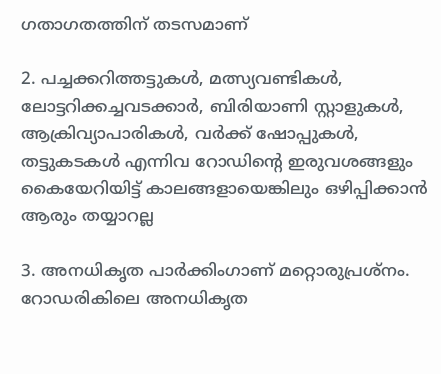ഗതാഗതത്തിന് തടസമാണ്

2. പച്ചക്കറിത്തട്ടുകൾ, മത്സ്യവണ്ടികൾ, ലോട്ടറിക്കച്ചവടക്കാർ, ബിരിയാണി സ്റ്റാളുകൾ, ആക്രിവ്യാപാരികൾ, വർക്ക് ഷോപ്പുകൾ, തട്ടുകടകൾ എന്നിവ റോഡിന്റെ ഇരുവശങ്ങളും കൈയേറിയിട്ട് കാലങ്ങളായെങ്കിലും ഒഴിപ്പിക്കാൻ ആരും തയ്യാറല്ല

3. അനധികൃത പാർക്കിംഗാണ് മറ്റൊരുപ്രശ്നം. റോഡരികിലെ അനധികൃത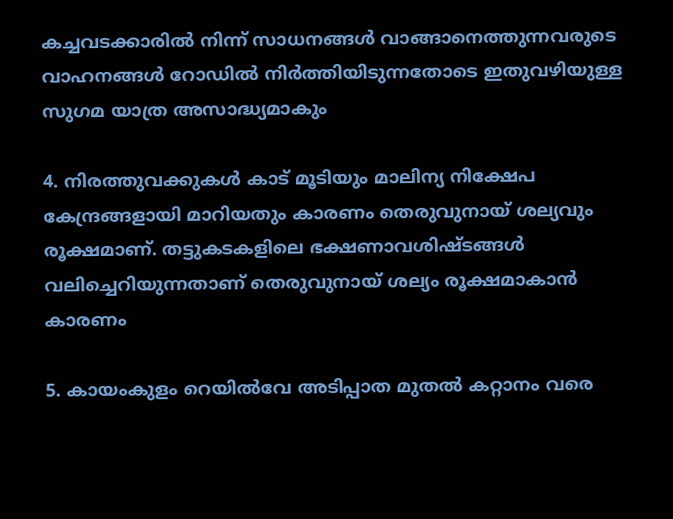കച്ചവടക്കാരിൽ നിന്ന് സാധനങ്ങൾ വാങ്ങാനെത്തുന്നവരുടെ വാഹനങ്ങൾ റോഡിൽ നിർത്തിയിടുന്നതോടെ ഇതുവഴിയുള്ള സുഗമ യാത്ര അസാദ്ധ്യമാകും

4. നിരത്തുവക്കുകൾ കാട് മൂടിയും മാലിന്യ നിക്ഷേപ കേന്ദ്രങ്ങളായി മാറിയതും കാരണം തെരുവുനായ് ശല്യവും രൂക്ഷമാണ്. തട്ടുകടകളിലെ ഭക്ഷണാവശിഷ്ടങ്ങൾ വലിച്ചെറിയുന്നതാണ് തെരുവുനായ് ശല്യം രൂക്ഷമാകാൻ കാരണം

5. കായംകുളം റെയിൽവേ അടിപ്പാത മുതൽ കറ്റാനം വരെ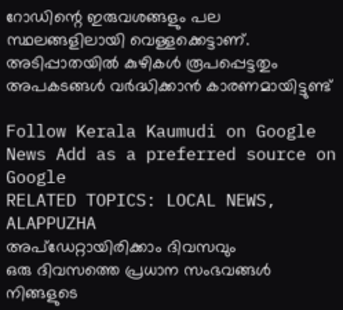റോഡിന്റെ ഇരുവശങ്ങളും പല സ്ഥലങ്ങളിലായി വെള്ളക്കെട്ടാണ്. അടിപ്പാതയിൽ കുഴികൾ രൂപപ്പെട്ടതും അപകടങ്ങൾ വർദ്ധിക്കാൻ കാരണമായിട്ടുണ്ട്

Follow Kerala Kaumudi on Google News Add as a preferred source on Google
RELATED TOPICS: LOCAL NEWS, ALAPPUZHA
അപ്ഡേറ്റായിരിക്കാം ദിവസവും
ഒരു ദിവസത്തെ പ്രധാന സംഭവങ്ങൾ നിങ്ങളുടെ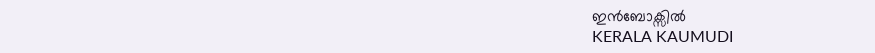ഇൻബോക്സിൽ
KERALA KAUMUDI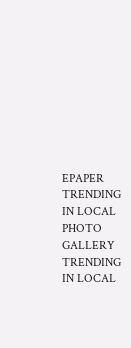EPAPER
TRENDING IN LOCAL
PHOTO GALLERY
TRENDING IN LOCAL